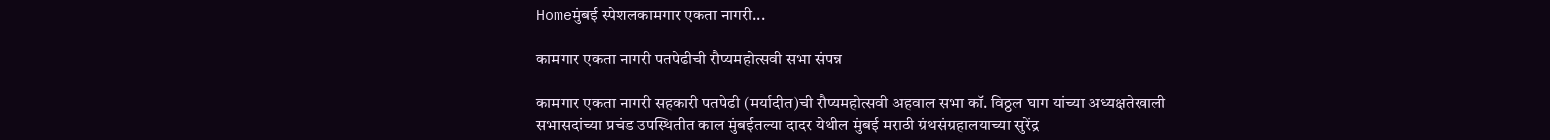Homeमुंबई स्पेशलकामगार एकता नागरी...

कामगार एकता नागरी पतपेढीची रौप्यमहोत्सवी सभा संपन्न

कामगार एकता नागरी सहकारी पतपेढी (मर्यादीत)ची रौप्यमहोत्सवी अहवाल सभा कॉ. विठ्ठल घाग यांच्या अध्यक्षतेखाली सभासदांच्या प्रचंड उपस्थितीत काल मुंबईतल्या दादर येथील मुंबई मराठी ग्रंथसंग्रहालयाच्या सुरेंद्र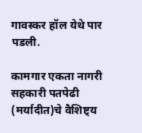गावस्कर हॉल येथे पार पडली.

कामगार एकता नागरी सहकारी पतपेढी (मर्यादीत)चे वैशिष्ट्य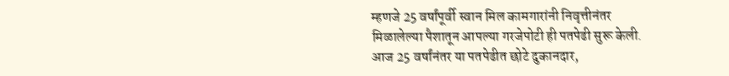म्हणजे 25 वर्षांपूर्वी स्वान मिल कामगारांनी निवृत्तीनंतर मिळालेल्या पैशातून आपल्या गरजेपोटी ही पतपेढी सुरू केली. आज 25 वर्षांनंतर या पतपेढीत छोटे दुकानदार,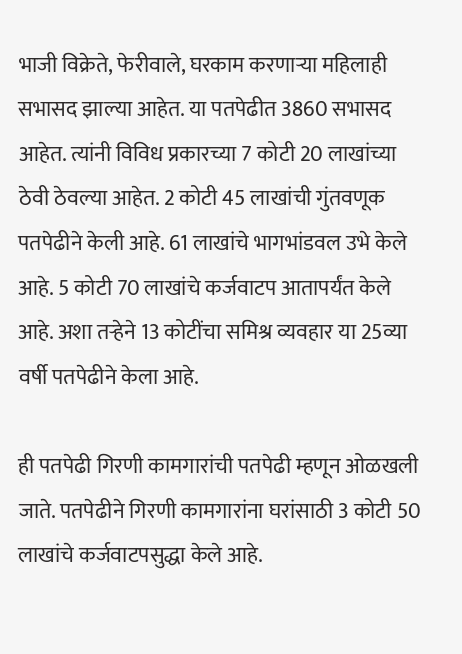भाजी विक्रेते, फेरीवाले, घरकाम करणाऱ्या महिलाही सभासद झाल्या आहेत. या पतपेढीत 3860 सभासद आहेत. त्यांनी विविध प्रकारच्या 7 कोटी 20 लाखांच्या ठेवी ठेवल्या आहेत. 2 कोटी 45 लाखांची गुंतवणूक पतपेढीने केली आहे. 61 लाखांचे भागभांडवल उभे केले आहे. 5 कोटी 70 लाखांचे कर्जवाटप आतापर्यंत केले आहे. अशा तऱ्हेने 13 कोटींचा समिश्र व्यवहार या 25व्या वर्षी पतपेढीने केला आहे.

ही पतपेढी गिरणी कामगारांची पतपेढी म्हणून ओळखली जाते. पतपेढीने गिरणी कामगारांना घरांसाठी 3 कोटी 50 लाखांचे कर्जवाटपसुद्धा केले आहे.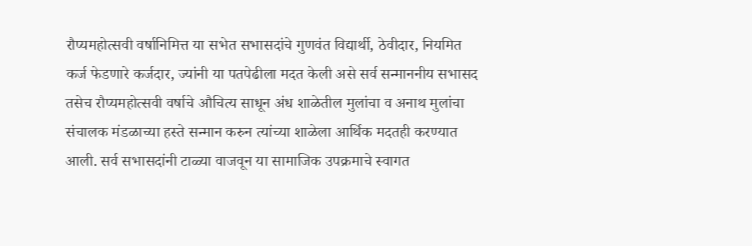रौप्यमहोत्सवी वर्षानिमित्त या सभेत सभासदांचे गुणवंत विद्यार्थी, ठेवीदार, नियमित कर्ज फेडणारे कर्जदार, ज्यांनी या पतपेढीला मदत केली असे सर्व सन्माननीय सभासद तसेच रौप्यमहोत्सवी वर्षाचे औचित्य साधून अंध शाळेतील मुलांचा व अनाथ मुलांचा संचालक मंडळाच्या हस्ते सन्मान करुन त्यांच्या शाळेला आर्थिक मदतही करण्यात आली. सर्व सभासदांनी टाळ्या वाजवून या सामाजिक उपक्रमाचे स्वागत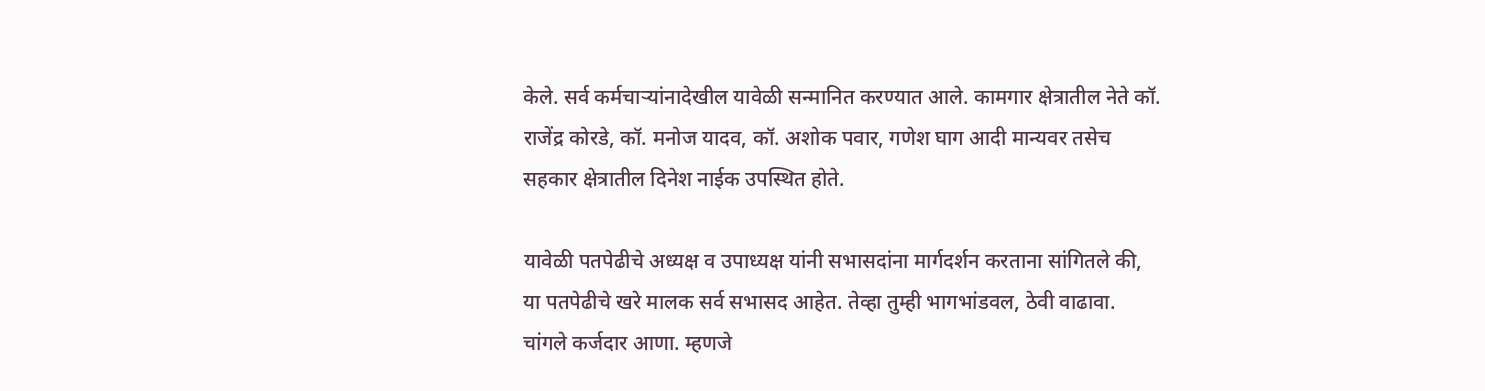केले. सर्व कर्मचाऱ्यांनादेखील यावेळी सन्मानित करण्यात आले. कामगार क्षेत्रातील नेते कॉ. राजेंद्र कोरडे, कॉ. मनोज यादव, कॉ. अशोक पवार, गणेश घाग आदी मान्यवर तसेच सहकार क्षेत्रातील दिनेश नाईक उपस्थित होते.

यावेळी पतपेढीचे अध्यक्ष व उपाध्यक्ष यांनी सभासदांना मार्गदर्शन करताना सांगितले की, या पतपेढीचे खरे मालक सर्व सभासद आहेत. तेव्हा तुम्ही भागभांडवल, ठेवी वाढावा. चांगले कर्जदार आणा. म्हणजे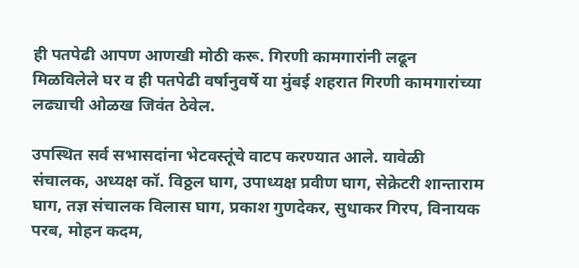ही पतपेढी आपण आणखी मोठी करू. गिरणी कामगारांनी लढून मिळविलेले घर व ही पतपेढी वर्षानुवर्षे या मुंबई शहरात गिरणी कामगारांच्या लढ्याची ओळख जिवंत ठेवेल.

उपस्थित सर्व सभासदांना भेटवस्तूंचे वाटप करण्यात आले. यावेळी संचालक, अध्यक्ष कॉ. विठ्ठल घाग, उपाध्यक्ष प्रवीण घाग, सेक्रेटरी शान्ताराम घाग, तज्ञ संचालक विलास घाग, प्रकाश गुणदेकर, सुधाकर गिरप, विनायक परब, मोहन कदम,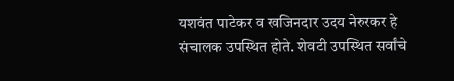यशवंत पाटेकर व खजिनदार उदय नेरुरकर हे संचालक उपस्थित होते. शेवटी उपस्थित सर्वांचे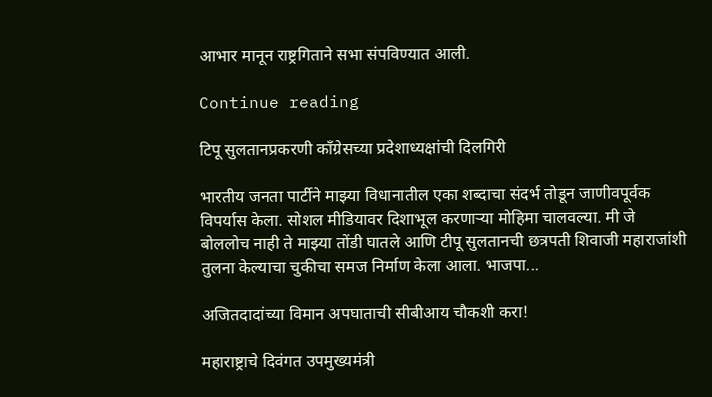आभार मानून राष्ट्रगिताने सभा संपविण्यात आली.

Continue reading

टिपू सुलतानप्रकरणी काँग्रेसच्या प्रदेशाध्यक्षांची दिलगिरी

भारतीय जनता पार्टीने माझ्या विधानातील एका शब्दाचा संदर्भ तोडून जाणीवपूर्वक विपर्यास केला. सोशल मीडियावर दिशाभूल करणाऱ्या मोहिमा चालवल्या. मी जे बोललोच नाही ते माझ्या तोंडी घातले आणि टीपू सुलतानची छत्रपती शिवाजी महाराजांशी तुलना केल्याचा चुकीचा समज निर्माण केला आला. भाजपा...

अजितदादांच्या विमान अपघाताची सीबीआय चौकशी करा!

महाराष्ट्राचे दिवंगत उपमुख्यमंत्री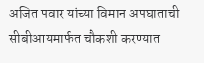अजित पवार यांच्या विमान अपघाताची सीबीआयमार्फत चौकशी करण्यात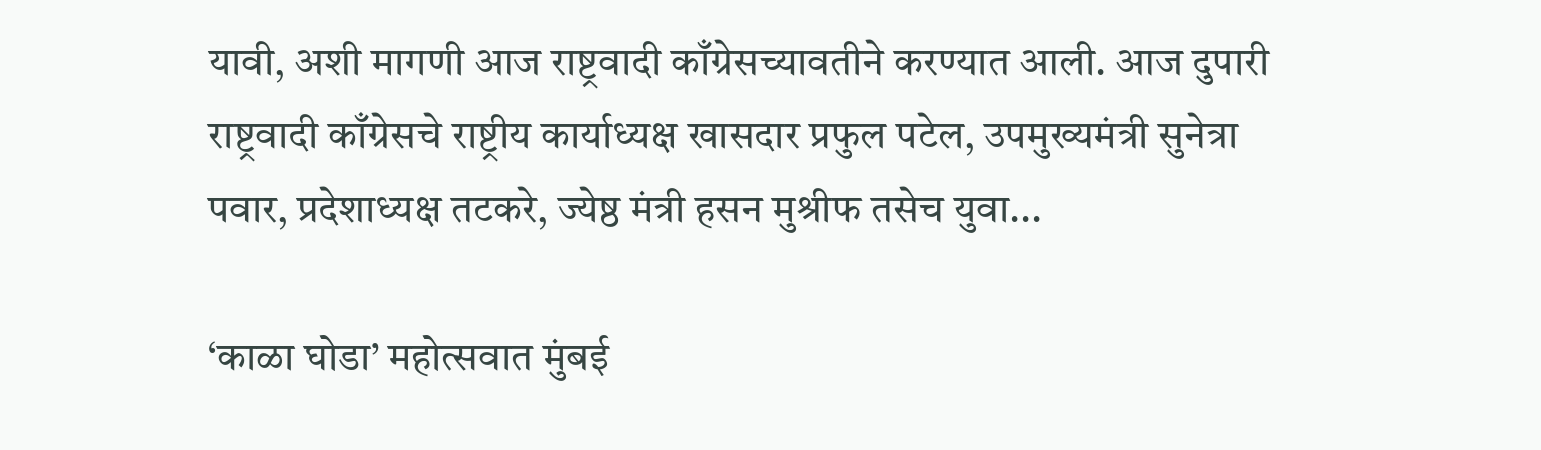यावी, अशी मागणी आज राष्ट्रवादी काँग्रेसच्यावतीने करण्यात आली. आज दुपारी राष्ट्रवादी काँग्रेसचे राष्ट्रीय कार्याध्यक्ष खासदार प्रफुल पटेल, उपमुख्यमंत्री सुनेत्रा पवार, प्रदेशाध्यक्ष तटकरे, ज्येष्ठ मंत्री हसन मुश्रीफ तसेच युवा...

‘काळा घोडा’ महोत्सवात मुंबई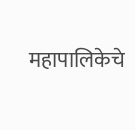महापालिकेचे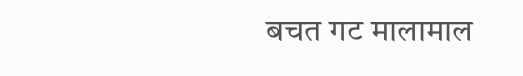बचत गट मालामाल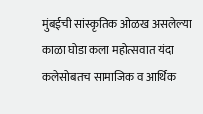मुंबईची सांस्कृतिक ओळख असलेल्या काळा घोडा कला महोत्सवात यंदा कलेसोबतच सामाजिक व आर्थिक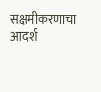सक्षमीकरणाचा आदर्श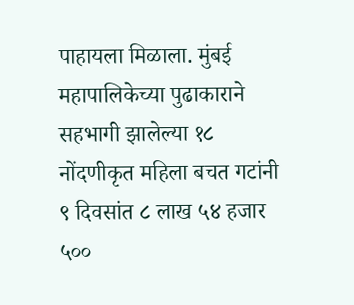पाहायला मिळाला. मुंबई महापालिकेच्या पुढाकाराने सहभागी झालेल्या १८ नोंदणीकृत महिला बचत गटांनी ९ दिवसांत ८ लाख ५४ हजार ५००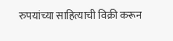रुपयांच्या साहित्याची विक्री करून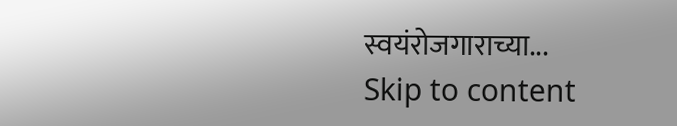स्वयंरोजगाराच्या...
Skip to content